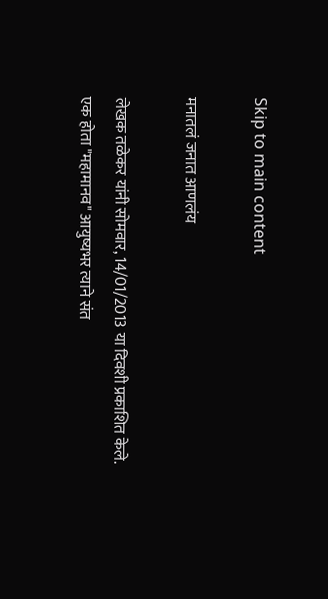Skip to main content

मनातलं जनात आणलंय

लेखक तळेकर यांनी सोमवार, 14/01/2013 या दिवशी प्रकाशित केले.
एक होता "महामानव" आयुष्यभर त्याने संत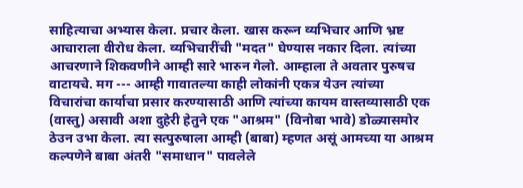साहित्याचा अभ्यास केला. प्रचार केला. खास करून व्यभिचार आणि भ्रष्ट आचाराला वीरोध केला. व्यभिचारींची "मदत" घेण्यास नकार दिला. त्यांच्या आचरणाने शिकवणीने आम्ही सारे भारुन गेलो. आम्हाला ते अवतार पुरुषच वाटायचे. मग --- आम्ही गावातल्या काही लोकांनी एकत्र येउन त्यांच्या विचारांचा कार्याचा प्रसार करण्यासाठी आणि त्यांच्या कायम वास्तव्यासाठी एक (वास्तु) असावी अशा दुहेरी हेतुने एक "आश्रम" (विनोबा भावे) डोळ्यासमोर ठेउन उभा केला. त्या सत्पुरुषाला आम्ही (बाबा) म्हणत असूं आमच्या या आश्रम कल्पणेने बाबा अंतरी "समाधान" पावलेले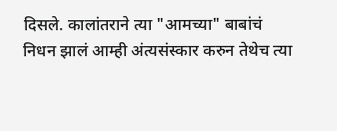दिसले. कालांतराने त्या "आमच्या" बाबांचं निधन झालं आम्ही अंत्यसंस्कार करुन तेथेच त्या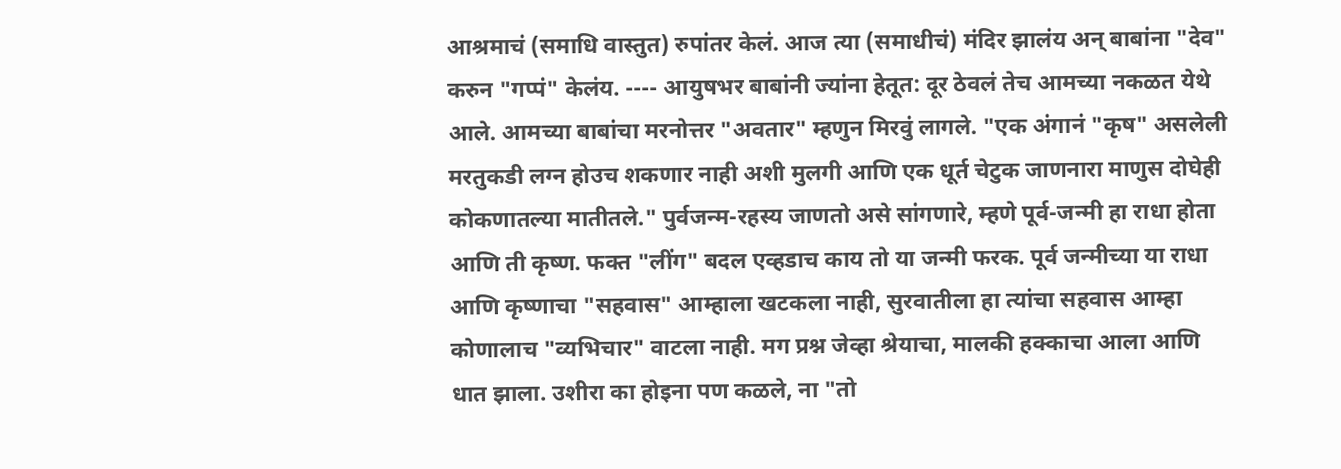आश्रमाचं (समाधि वास्तुत) रुपांतर केलं. आज त्या (समाधीचं) मंदिर झालंय अन् बाबांना "देव" करुन "गप्पं" केलंय. ---- आयुषभर बाबांनी ज्यांना हेतूत: दूर ठेवलं तेच आमच्या नकळत येथे आले. आमच्या बाबांचा मरनोत्तर "अवतार" म्हणुन मिरवुं लागले. "एक अंगानं "कृष" असलेली मरतुकडी लग्न होउच शकणार नाही अशी मुलगी आणि एक धूर्त चेटुक जाणनारा माणुस दोघेही कोकणातल्या मातीतले." पुर्वजन्म-रहस्य जाणतो असे सांगणारे, म्हणे पूर्व-जन्मी हा राधा होता आणि ती कृष्ण. फक्त "लींग" बदल एव्हडाच काय तो या जन्मी फरक. पूर्व जन्मीच्या या राधा आणि कृष्णाचा "सहवास" आम्हाला खटकला नाही, सुरवातीला हा त्यांचा सहवास आम्हा कोणालाच "व्यभिचार" वाटला नाही. मग प्रश्न जेव्हा श्रेयाचा, मालकी हक्काचा आला आणि धात झाला. उशीरा का होइना पण कळले, ना "तो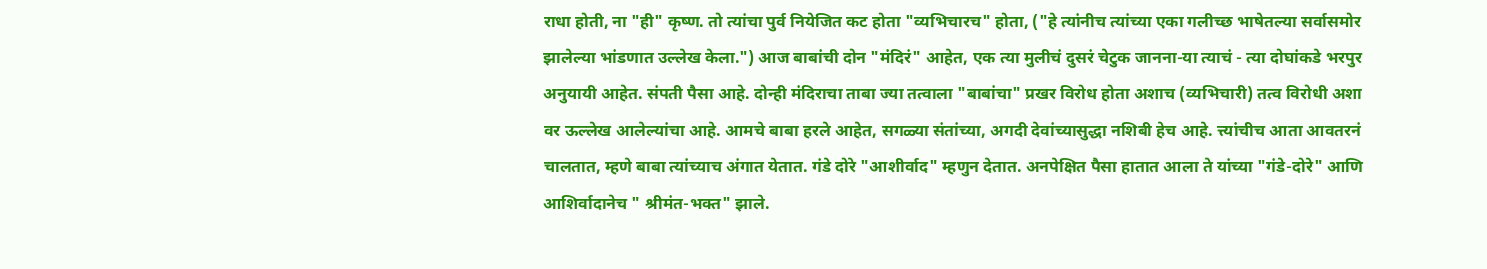राधा होती, ना "ही" कृष्ण. तो त्यांचा पुर्व नियेजित कट होता "व्यभिचारच" होता, ("हे त्यांनीच त्यांच्या एका गलीच्छ भाषेतल्या सर्वासमोर झालेल्या भांडणात उल्लेख केला.") आज बाबांची दोन "मंदिरं" आहेत, एक त्या मुलीचं दुसरं चेटुक जानना-या त्याचं - त्या दोघांकडे भरपुर अनुयायी आहेत. संपती पैसा आहे. दोन्ही मंदिराचा ताबा ज्या तत्वाला "बाबांचा" प्रखर विरोध होता अशाच (व्यभिचारी) तत्व विरोधी अशा वर ऊल्लेख आलेल्यांचा आहे. आमचे बाबा हरले आहेत, सगळ्या संतांच्या, अगदी देवांच्यासुद्धा नशिबी हेच आहे. त्त्यांचीच आता आवतरनं चालतात, म्हणे बाबा त्यांच्याच अंगात येतात. गंडे दोरे "आशीर्वाद" म्हणुन देतात. अनपेक्षित पैसा हातात आला ते यांच्या "गंडे-दोरे" आणि आशिर्वादानेच " श्रीमंत-भक्त" झाले.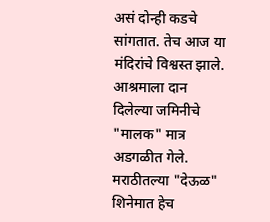असं दोन्ही कडचे सांगतात. तेच आज या मंदिरांचे विश्वस्त झाले. आश्रमाला दान दिलेल्या जमिनीचे "मालक" मात्र अडगळीत गेले. मराठीतल्या "देऊळ" शिनेमात हेच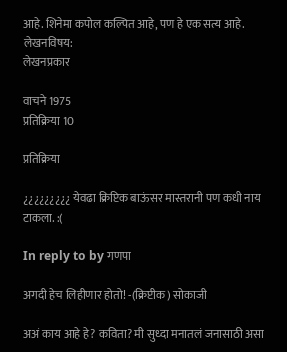आहे. शिनेमा कपोल कल्पित आहे, पण हे एक सत्य आहे.
लेखनविषय:
लेखनप्रकार

वाचने 1975
प्रतिक्रिया 10

प्रतिक्रिया

¿¿¿¿¿¿¿¿¿ येवढा क्रिप्टिक बाऊंसर मास्तरानी पण कधी नाय टाकला. :(

In reply to by गणपा

अगदी हेच लिहीणार होतो! -(क्रिप्टीक) सोकाजी

अअं काय आहे हे? कविता? मी सुध्दा मनातलं जनासाठी असा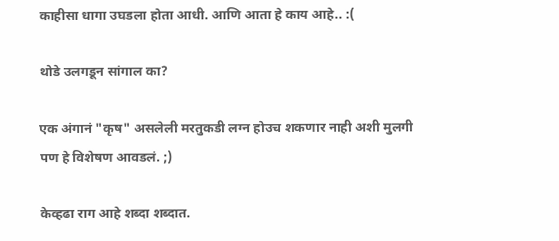काहीसा धागा उघडला होता आधी. आणि आता हे काय आहे.. :(

थोडे उलगडून सांगाल का?

एक अंगानं "कृष" असलेली मरतुकडी लग्न होउच शकणार नाही अशी मुलगी
पण हे विशेषण आवडलं. ;)

केव्हढा राग आहे शब्दा शब्दात.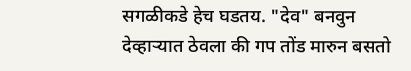सगळीकडे हेच घडतय. "देव" बनवुन देव्हार्‍यात ठेवला की गप तोंड मारुन बसतो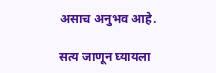असाच अनुभव आहे.

सत्य जाणून घ्यायला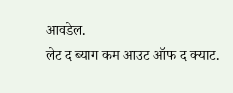आवडेल.
लेट द ब्याग कम आउट ऑफ द क्याट.